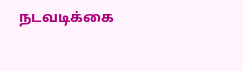நடவடிக்கை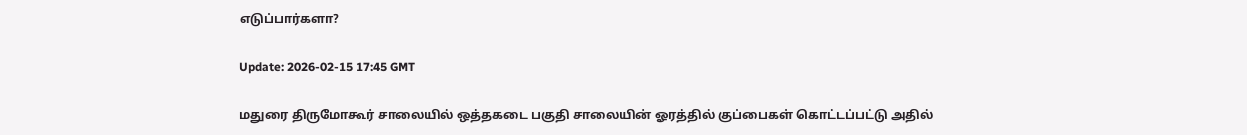எடுப்பார்களா?

Update: 2026-02-15 17:45 GMT

மதுரை திருமோகூர் சாலையில் ஒத்தகடை பகுதி சாலையின் ஓரத்தில் குப்பைகள் கொட்டப்பட்டு அதில்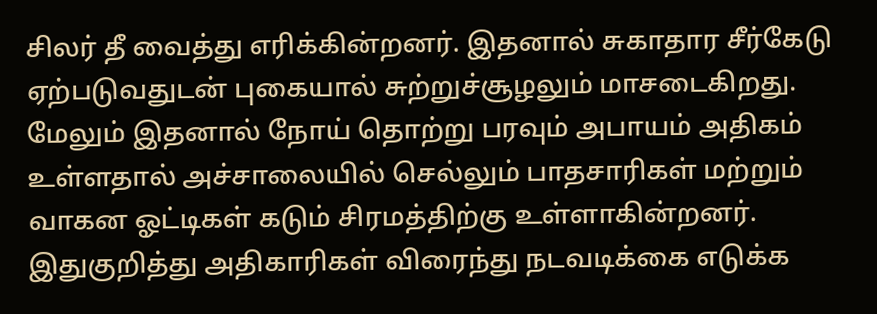சிலர் தீ வைத்து எரிக்கின்றனர். இதனால் சுகாதார சீர்கேடு ஏற்படுவதுடன் புகையால் சுற்றுச்சூழலும் மாசடைகிறது. மேலும் இதனால் நோய் தொற்று பரவும் அபாயம் அதிகம் உள்ளதால் அச்சாலையில் செல்லும் பாதசாரிகள் மற்றும் வாகன ஓட்டிகள் கடும் சிரமத்திற்கு உள்ளாகின்றனர். இதுகுறித்து அதிகாரிகள் விரைந்து நடவடிக்கை எடுக்க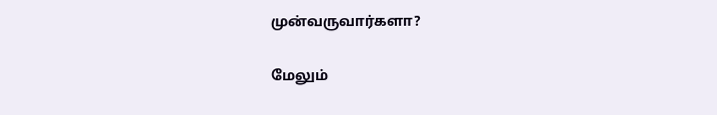முன்வருவார்களா?

மேலும்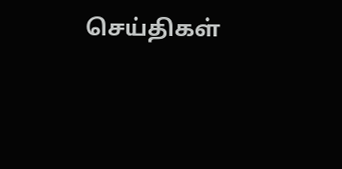செய்திகள்